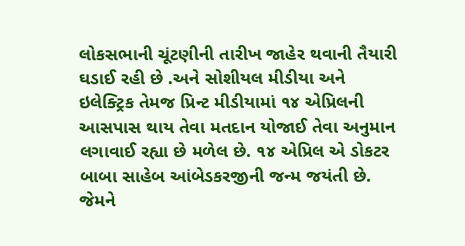લોકસભાની ચૂંટણીની તારીખ જાહેર થવાની તૈયારી ઘડાઈ રહી છે .અને સોશીયલ મીડીયા અને ઇલેક્ટ્રિક તેમજ પ્રિન્ટ મીડીયામાં ૧૪ એપ્રિલની આસપાસ થાય તેવા મતદાન યોજાઈ તેવા અનુમાન લગાવાઈ રહ્યા છે મળેલ છે. ૧૪ એપ્રિલ એ ડોકટર બાબા સાહેબ આંબેડકરજીની જન્મ જયંતી છે. જેમને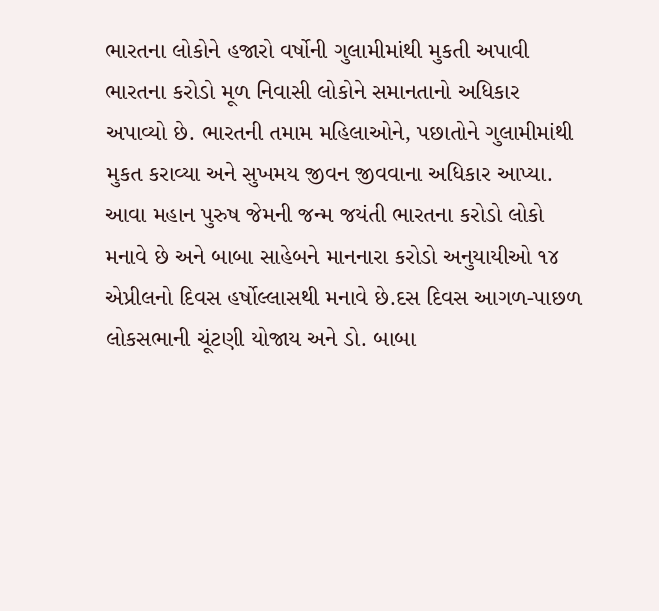ભારતના લોકોને હજારો વર્ષોની ગુલામીમાંથી મુકતી અપાવી ભારતના કરોડો મૂળ નિવાસી લોકોને સમાનતાનો અધિકાર અપાવ્યો છે. ભારતની તમામ મહિલાઓને, પછાતોને ગુલામીમાંથી મુકત કરાવ્યા અને સુખમય જીવન જીવવાના અધિકાર આપ્યા. આવા મહાન પુરુષ જેમની જન્મ જયંતી ભારતના કરોડો લોકો મનાવે છે અને બાબા સાહેબને માનનારા કરોડો અનુયાયીઓ ૧૪ એપ્રીલનો દિવસ હર્ષોલ્લાસથી મનાવે છે.દસ દિવસ આગળ-પાછળ લોકસભાની ચૂંટણી યોજાય અને ડો. બાબા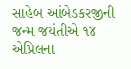સાહેબ આંબેડકરજીની જન્મ જયંતીએ ૧૪ એપ્રિલના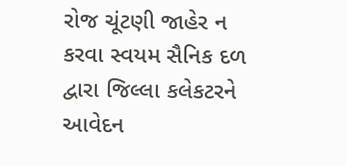રોજ ચૂંટણી જાહેર ન કરવા સ્વયમ સૈનિક દળ દ્વારા જિલ્લા કલેકટરને આવેદન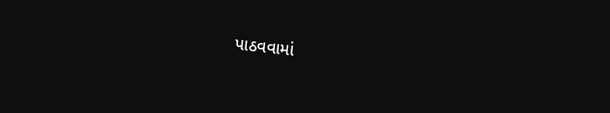પાઠવવામાં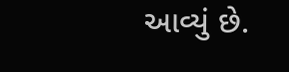આવ્યું છે.